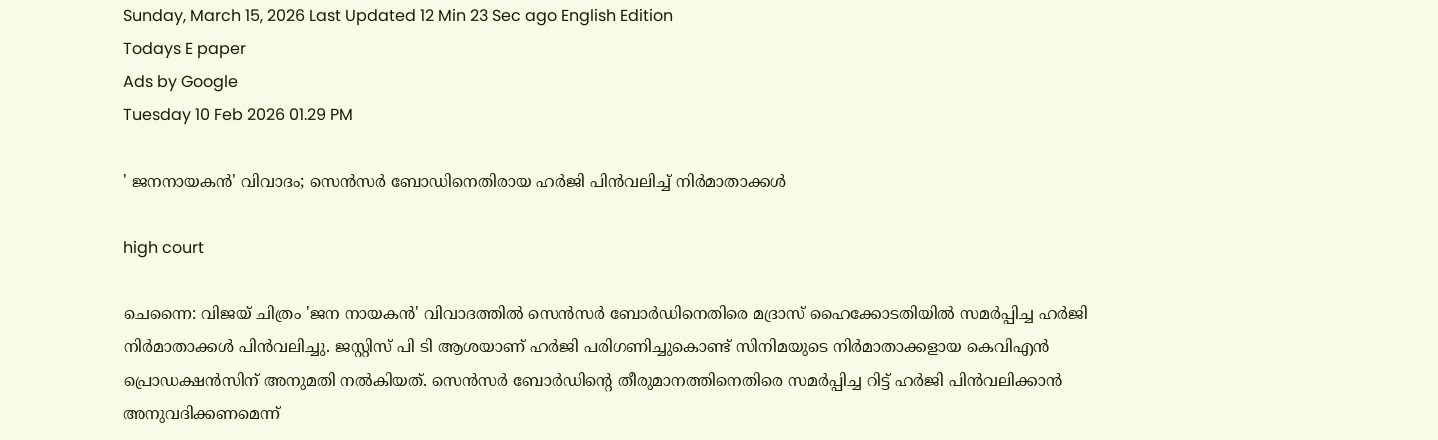Sunday, March 15, 2026 Last Updated 12 Min 23 Sec ago English Edition
Todays E paper
Ads by Google
Tuesday 10 Feb 2026 01.29 PM

' ജനനായകന്‍' വിവാദം; സെന്‍സര്‍ ബോഡിനെതിരായ ഹര്‍ജി പിന്‍വലിച്ച് നിര്‍മാതാക്കള്‍

high court

ചെന്നൈ: വിജയ് ചിത്രം 'ജന നായകൻ' വിവാദത്തിൽ സെൻസർ ബോർഡിനെതിരെ മദ്രാസ് ഹൈക്കോടതിയിൽ സമർപ്പിച്ച ഹർജി നിർമാതാക്കൾ പിൻവലിച്ചു. ജസ്റ്റിസ് പി ടി ആശയാണ് ഹർജി പരിഗണിച്ചുകൊണ്ട് സിനിമയുടെ നിർമാതാക്കളായ കെവിഎൻ പ്രൊഡക്ഷൻസിന് അനുമതി നൽകിയത്. സെൻസർ ബോർഡിന്റെ തീരുമാനത്തിനെതിരെ സമർപ്പിച്ച റിട്ട് ഹർജി പിൻവലിക്കാൻ അനുവദിക്കണമെന്ന്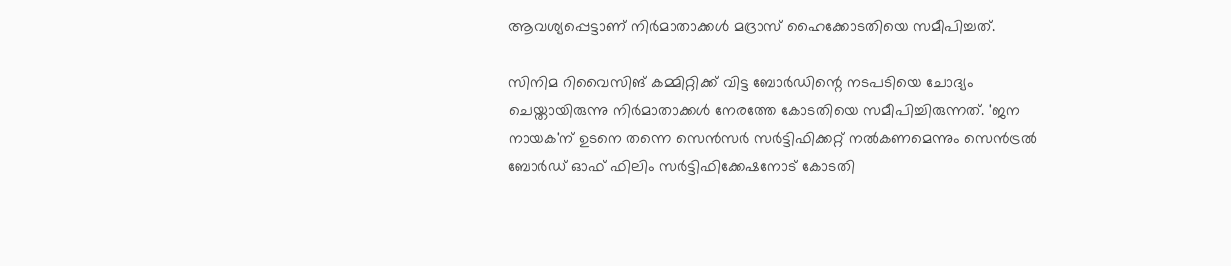ആവശ്യപ്പെട്ടാണ് നിർമാതാക്കൾ മദ്രാസ് ഹൈക്കോടതിയെ സമീപിച്ചത്.

സിനിമ റിവൈസിങ് കമ്മിറ്റിക്ക് വിട്ട ബോർഡിന്റെ നടപടിയെ ചോദ്യം ചെയ്തായിരുന്നു നിർമാതാക്കൾ നേരത്തേ കോടതിയെ സമീപിച്ചിരുന്നത്. 'ജന നായക'ന് ഉടനെ തന്നെ സെൻസർ സർട്ടിഫിക്കറ്റ് നൽകണമെന്നും സെൻട്രൽ ബോർഡ് ഓഫ് ഫിലിം സർട്ടിഫിക്കേഷനോട് കോടതി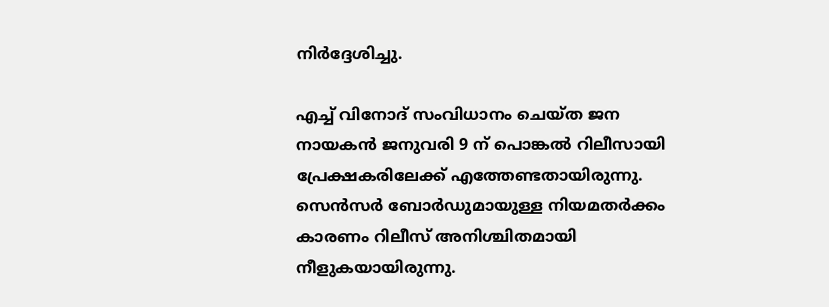നിർദ്ദേശിച്ചു.

എച്ച് വിനോദ് സംവിധാനം ചെയ്ത ജന നായകൻ ജനുവരി 9 ന് പൊങ്കൽ റിലീസായി പ്രേക്ഷകരിലേക്ക് എത്തേണ്ടതായിരുന്നു. സെൻസർ ബോർഡുമായുള്ള നിയമതർക്കം കാരണം റിലീസ് അനിശ്ചിതമായി നീളുകയായിരുന്നു.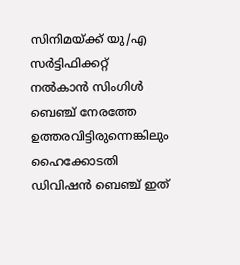സിനിമയ്ക്ക് യു/എ സർട്ടിഫിക്കറ്റ് നൽകാൻ സിംഗിൾ ബെഞ്ച് നേരത്തേ ഉത്തരവിട്ടിരുന്നെങ്കിലും ഹൈക്കോടതി ഡിവിഷൻ ബെഞ്ച് ഇത്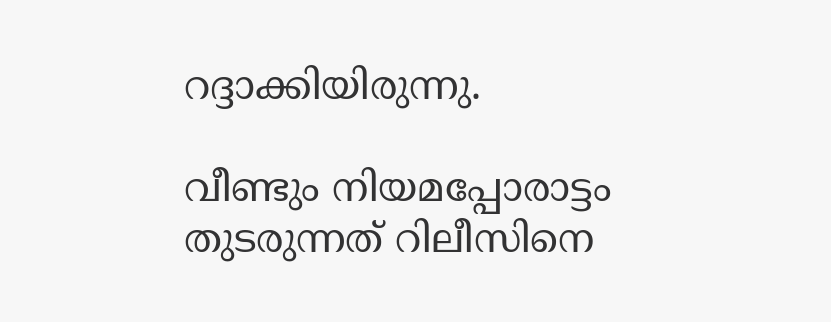റദ്ദാക്കിയിരുന്നു.

വീണ്ടും നിയമപ്പോരാട്ടം തുടരുന്നത് റിലീസിനെ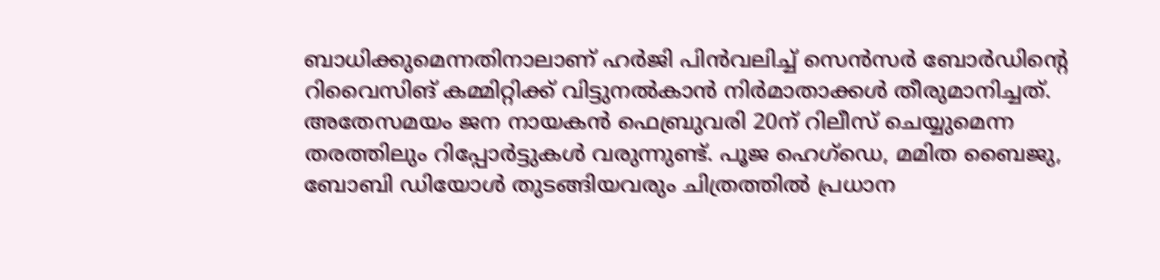ബാധിക്കുമെന്നതിനാലാണ് ഹർജി പിൻവലിച്ച് സെൻസർ ബോർഡിന്റെ റിവൈസിങ് കമ്മിറ്റിക്ക് വിട്ടുനൽകാൻ നിർമാതാക്കൾ തീരുമാനിച്ചത്. അതേസമയം ജന നായകൻ ഫെബ്രുവരി 20ന് റിലീസ് ചെയ്യുമെന്ന തരത്തിലും റിപ്പോർട്ടുകൾ വരുന്നുണ്ട്. പൂജ ഹെഗ്ഡെ, മമിത ബൈജു, ബോബി ഡിയോൾ തുടങ്ങിയവരും ചിത്രത്തിൽ പ്രധാന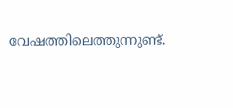വേഷത്തിലെത്തുന്നുണ്ട്.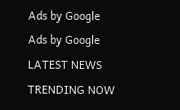Ads by Google
Ads by Google
LATEST NEWS
TRENDING NOW